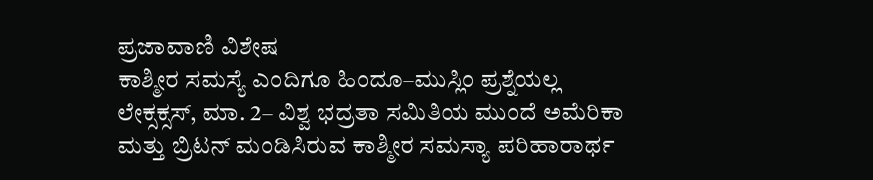ಪ್ರಜಾವಾಣಿ ವಿಶೇಷ
ಕಾಶ್ಮೀರ ಸಮಸ್ಯೆ ಎಂದಿಗೂ ಹಿಂದೂ–ಮುಸ್ಲಿಂ ಪ್ರಶ್ನೆಯಲ್ಲ
ಲೇಕ್ಸಕ್ಸಸ್, ಮಾ. 2– ವಿಶ್ವ ಭದ್ರತಾ ಸಮಿತಿಯ ಮುಂದೆ ಅಮೆರಿಕಾ ಮತ್ತು ಬ್ರಿಟನ್ ಮಂಡಿಸಿರುವ ಕಾಶ್ಮೀರ ಸಮಸ್ಯಾ ಪರಿಹಾರಾರ್ಥ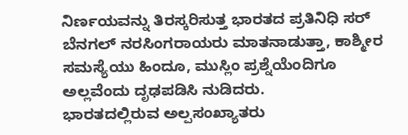ನಿರ್ಣಯವನ್ನು ತಿರಸ್ಕರಿಸುತ್ತ ಭಾರತದ ಪ್ರತಿನಿಧಿ ಸರ್ ಬೆನಗಲ್ ನರಸಿಂಗರಾಯರು ಮಾತನಾಡುತ್ತಾ, ಕಾಶ್ಮೀರ ಸಮಸ್ಯೆಯು ಹಿಂದೂ, ಮುಸ್ಲಿಂ ಪ್ರಶ್ನೆಯೆಂದಿಗೂ ಅಲ್ಲವೆಂದು ದೃಢಪಡಿಸಿ ನುಡಿದರು.
ಭಾರತದಲ್ಲಿರುವ ಅಲ್ಪಸಂಖ್ಯಾತರು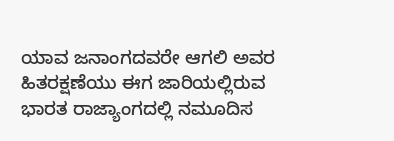ಯಾವ ಜನಾಂಗದವರೇ ಆಗಲಿ ಅವರ ಹಿತರಕ್ಷಣೆಯು ಈಗ ಜಾರಿಯಲ್ಲಿರುವ ಭಾರತ ರಾಜ್ಯಾಂಗದಲ್ಲಿ ನಮೂದಿಸ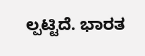ಲ್ಪಟ್ಟಿದೆ. ಭಾರತ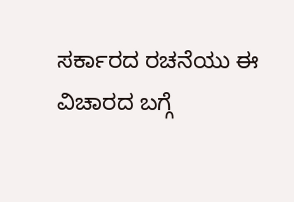ಸರ್ಕಾರದ ರಚನೆಯು ಈ ವಿಚಾರದ ಬಗ್ಗೆ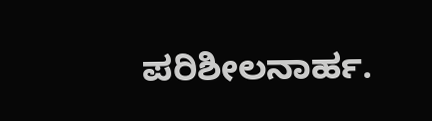ಪರಿಶೀಲನಾರ್ಹ.